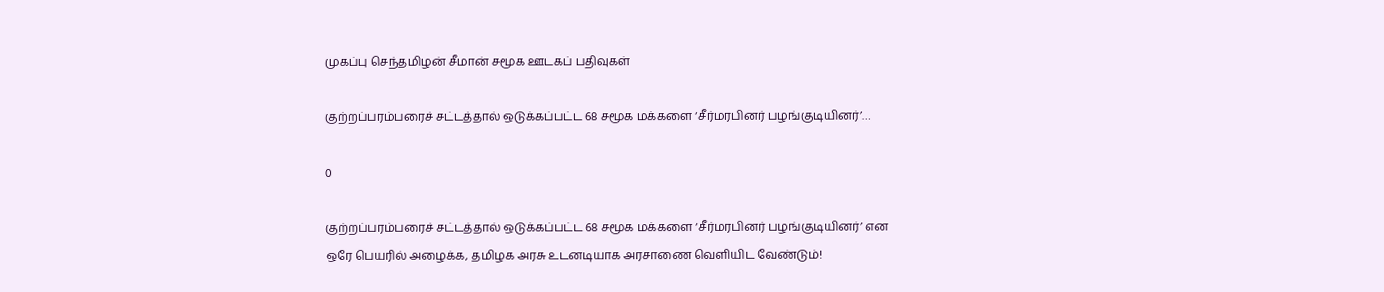முகப்பு செந்தமிழன் சீமான் சமூக ஊடகப் பதிவுகள்

குற்றப்பரம்பரைச் சட்டத்தால் ஒடுக்கப்பட்ட 68 சமூக மக்களை ‘சீர்மரபினர் பழங்குடியினர்’…

0

குற்றப்பரம்பரைச் சட்டத்தால் ஒடுக்கப்பட்ட 68 சமூக மக்களை ‘சீர்மரபினர் பழங்குடியினர்’ என ஒரே பெயரில் அழைக்க, தமிழக அரசு உடனடியாக அரசாணை வெளியிட வேண்டும்!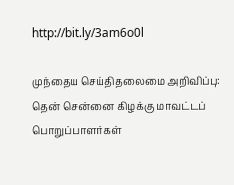http://bit.ly/3am6o0l

முந்தைய செய்திதலைமை அறிவிப்பு: தென் சென்னை கிழக்கு மாவட்டப் பொறுப்பாளர்கள்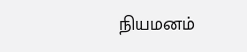நியமனம்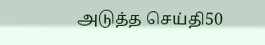அடுத்த செய்தி50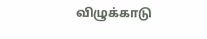விழுக்காடு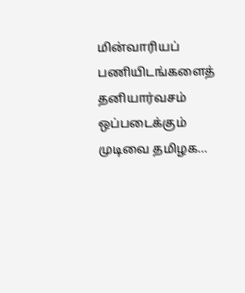மின்வாரியப் பணியிடங்களைத் தனியார்வசம் ஒப்படைக்கும் முடிவை தமிழக…